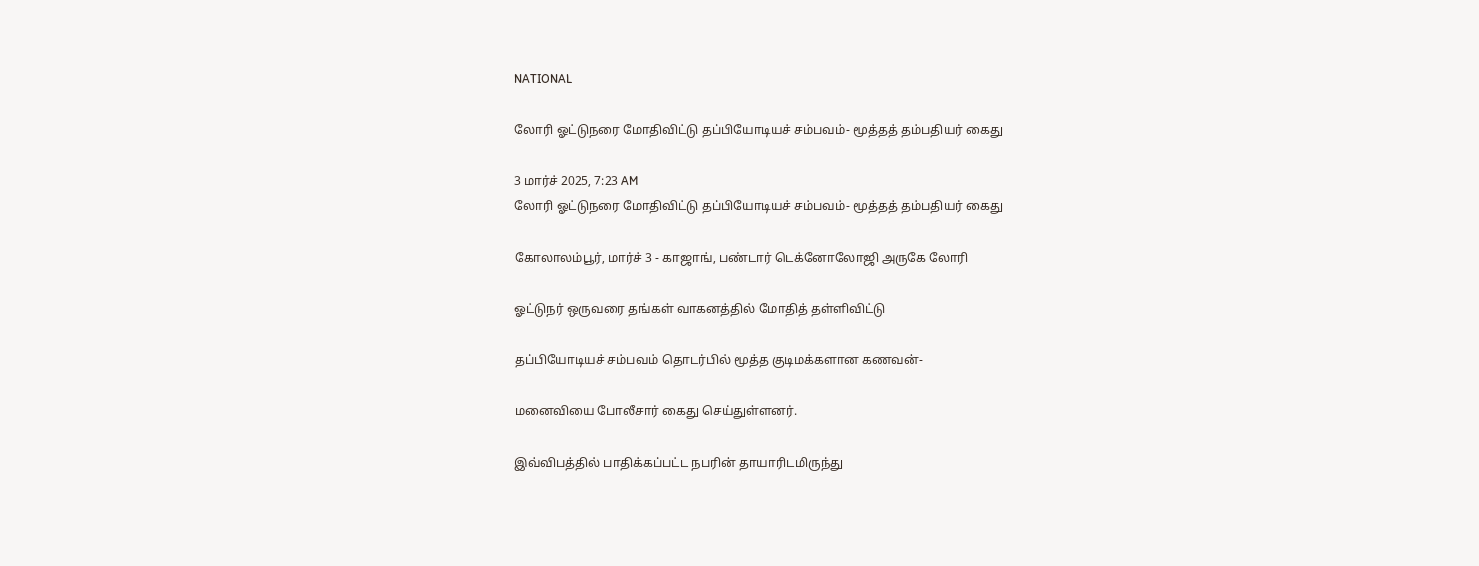NATIONAL

லோரி ஓட்டுநரை மோதிவிட்டு தப்பியோடியச் சம்பவம்- மூத்தத் தம்பதியர் கைது

3 மார்ச் 2025, 7:23 AM
லோரி ஓட்டுநரை மோதிவிட்டு தப்பியோடியச் சம்பவம்- மூத்தத் தம்பதியர் கைது

கோலாலம்பூர், மார்ச் 3 - காஜாங், பண்டார் டெக்னோலோஜி அருகே லோரி

ஓட்டுநர் ஒருவரை தங்கள் வாகனத்தில் மோதித் தள்ளிவிட்டு

தப்பியோடியச் சம்பவம் தொடர்பில் மூத்த குடிமக்களான கணவன்-

மனைவியை போலீசார் கைது செய்துள்ளனர்.

இவ்விபத்தில் பாதிக்கப்பட்ட நபரின் தாயாரிடமிருந்து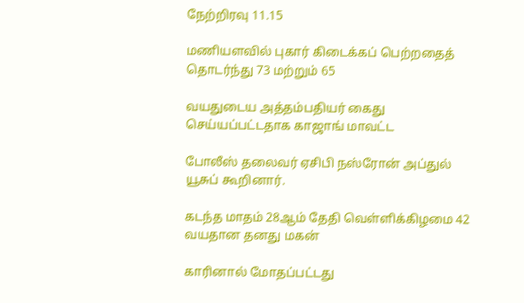நேற்றிரவு 11.15

மணியளவில் புகார் கிடைக்கப் பெற்றதைத் தொடர்ந்து 73 மற்றும் 65

வயதுடைய அத்தம்பதியர் கைது செய்யப்பட்டதாக காஜாங் மாவட்ட

போலீஸ் தலைவர் ஏசிபி நஸ்ரோன் அப்துல் யூசுப் கூறினார்.

கடந்த மாதம் 28ஆம் தேதி வெள்ளிக்கிழமை 42 வயதான தனது மகன்

காரினால் மோதப்பட்டது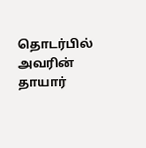தொடர்பில் அவரின் தாயார்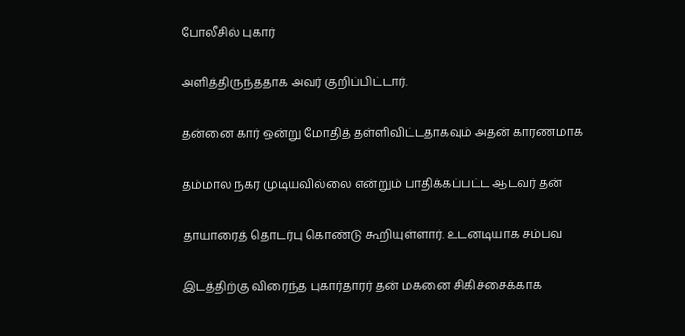போலீசில் புகார்

அளித்திருந்ததாக அவர் குறிப்பிட்டார்.

தன்னை கார் ஒன்று மோதித் தள்ளிவிட்டதாகவும் அதன் காரணமாக

தம்மால நகர முடியவில்லை என்றும் பாதிக்கப்பட்ட ஆடவர் தன்

தாயாரைத் தொடர்பு கொண்டு கூறியுள்ளார். உடனடியாக சம்பவ

இடத்திற்கு விரைந்த புகார்தாரர் தன் மகனை சிகிச்சைக்காக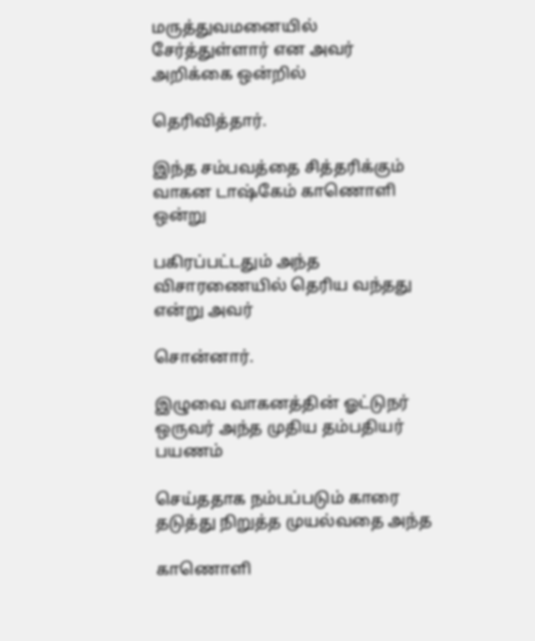மருத்துவமனையில் சேர்த்துள்ளார் என அவர் அறிக்கை ஒன்றில்

தெரிவித்தார்.

இந்த சம்பவத்தை சித்தரிக்கும் வாகன டாஷ்கேம் காணொளி ஒன்று

பகிரப்பட்டதும் அந்த விசாரணையில் தெரிய வந்தது என்று அவர்

சொன்னார்.

இழுவை வாகனத்தின் ஓட்டுநர் ஒருவர் அந்த முதிய தம்பதியர் பயணம்

செய்ததாக நம்பப்படும் காரை தடுத்து நிறுத்த முயல்வதை அந்த

காணொளி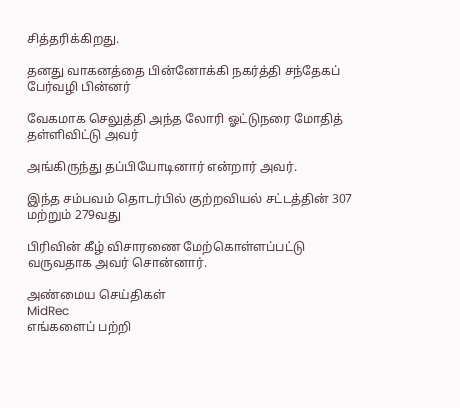சித்தரிக்கிறது.

தனது வாகனத்தை பின்னோக்கி நகர்த்தி சந்தேகப் பேர்வழி பின்னர்

வேகமாக செலுத்தி அந்த லோரி ஓட்டுநரை மோதித் தள்ளிவிட்டு அவர்

அங்கிருந்து தப்பியோடினார் என்றார் அவர்.

இந்த சம்பவம் தொடர்பில் குற்றவியல் சட்டத்தின் 307 மற்றும் 279வது

பிரிவின் கீழ் விசாரணை மேற்கொள்ளப்பட்டு வருவதாக அவர் சொன்னார்.

அண்மைய செய்திகள்
MidRec
எங்களைப் பற்றி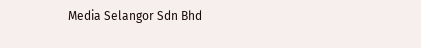Media Selangor Sdn Bhd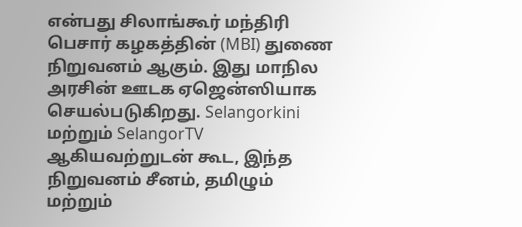என்பது சிலாங்கூர் மந்திரி பெசார் கழகத்தின் (MBI) துணை நிறுவனம் ஆகும். இது மாநில அரசின் ஊடக ஏஜென்ஸியாக செயல்படுகிறது. Selangorkini மற்றும் SelangorTV ஆகியவற்றுடன் கூட, இந்த நிறுவனம் சீனம், தமிழும் மற்றும்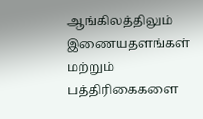ஆங்கிலத்திலும் இணையதளங்கள் மற்றும் பத்திரிகைகளை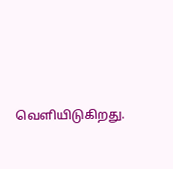வெளியிடுகிறது.